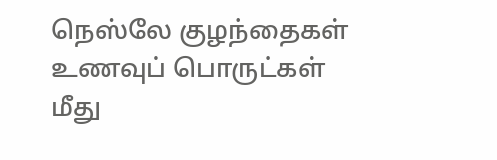நெஸ்லே குழந்தைகள் உணவுப் பொருட்கள் மீது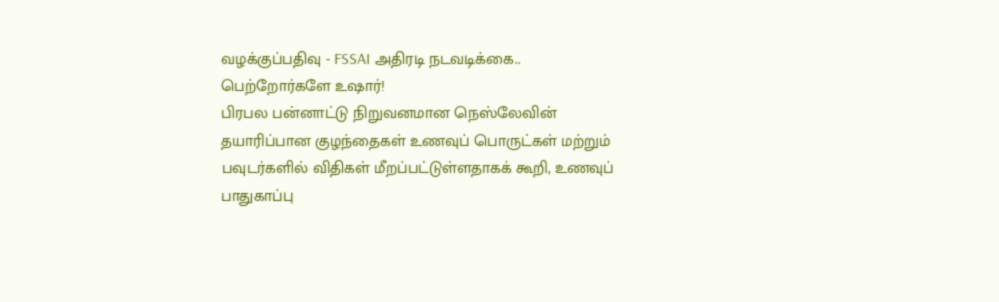வழக்குப்பதிவு - FSSAI அதிரடி நடவடிக்கை.. பெற்றோர்களே உஷார்!
பிரபல பன்னாட்டு நிறுவனமான நெஸ்லேவின் தயாரிப்பான குழந்தைகள் உணவுப் பொருட்கள் மற்றும் பவுடர்களில் விதிகள் மீறப்பட்டுள்ளதாகக் கூறி, உணவுப் பாதுகாப்பு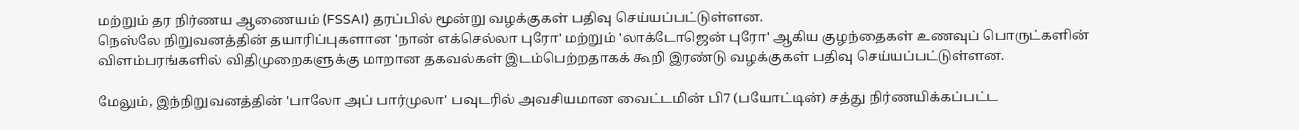மற்றும் தர நிர்ணய ஆணையம் (FSSAI) தரப்பில் மூன்று வழக்குகள் பதிவு செய்யப்பட்டுள்ளன.
நெஸ்லே நிறுவனத்தின் தயாரிப்புகளான 'நான் எக்செல்லா புரோ' மற்றும் 'லாக்டோஜென் புரோ' ஆகிய குழந்தைகள் உணவுப் பொருட்களின் விளம்பரங்களில் விதிமுறைகளுக்கு மாறான தகவல்கள் இடம்பெற்றதாகக் கூறி இரண்டு வழக்குகள் பதிவு செய்யப்பட்டுள்ளன.

மேலும், இந்நிறுவனத்தின் 'பாலோ அப் பார்முலா' பவுடரில் அவசியமான வைட்டமின் பி7 (பயோட்டின்) சத்து நிர்ணயிக்கப்பட்ட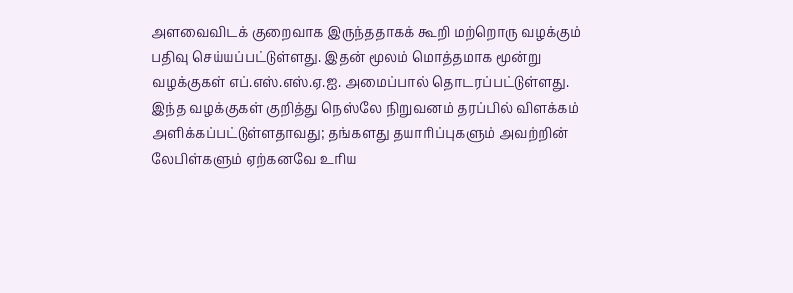அளவைவிடக் குறைவாக இருந்ததாகக் கூறி மற்றொரு வழக்கும் பதிவு செய்யப்பட்டுள்ளது. இதன் மூலம் மொத்தமாக மூன்று வழக்குகள் எப்.எஸ்.எஸ்.ஏ.ஐ. அமைப்பால் தொடரப்பட்டுள்ளது.
இந்த வழக்குகள் குறித்து நெஸ்லே நிறுவனம் தரப்பில் விளக்கம் அளிக்கப்பட்டுள்ளதாவது; தங்களது தயாரிப்புகளும் அவற்றின் லேபிள்களும் ஏற்கனவே உரிய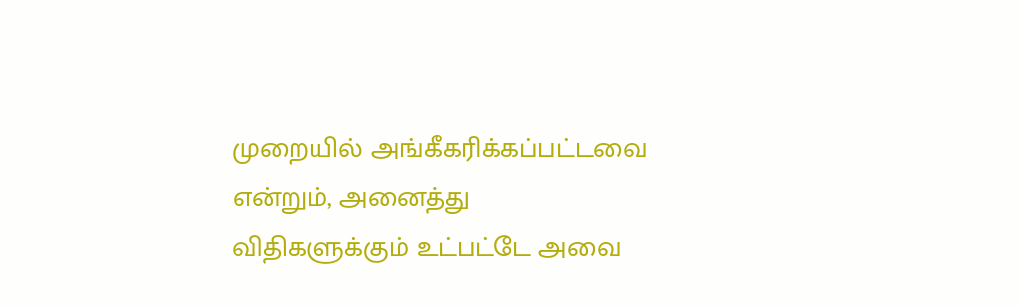முறையில் அங்கீகரிக்கப்பட்டவை என்றும், அனைத்து விதிகளுக்கும் உட்பட்டே அவை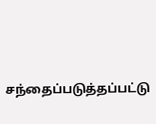சந்தைப்படுத்தப்பட்டு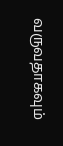வருவதாகவும்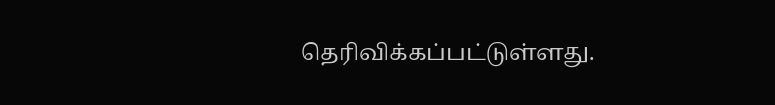தெரிவிக்கப்பட்டுள்ளது.